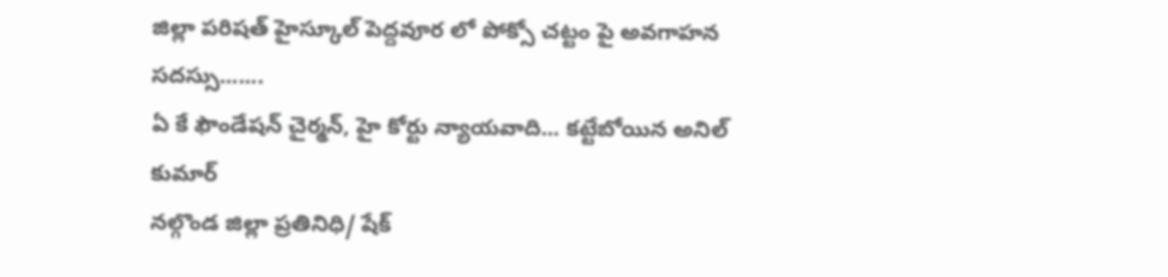జిల్లా పరిషత్ హైస్కూల్ పెద్దవూర లో పోక్సో చట్టం పై అవగాహన సదస్సు.......
ఏ కే ఫౌండేషన్ చైర్మన్, హై కోర్టు న్యాయవాది... కట్టేబోయిన అనిల్ కుమార్
నల్గొండ జిల్లా ప్రతినిధి/ షేక్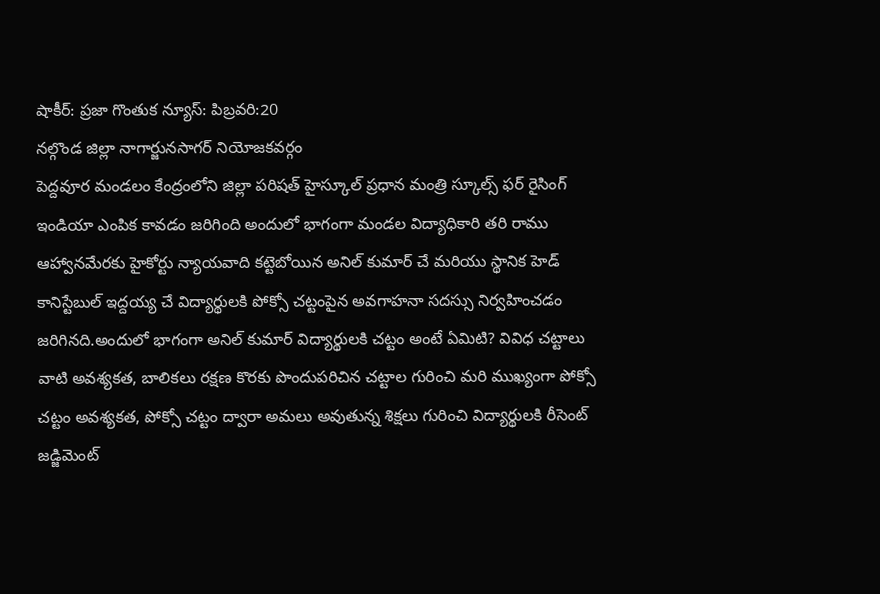షాకీర్: ప్రజా గొంతుక న్యూస్: పిబ్రవరి:20
నల్గొండ జిల్లా నాగార్జునసాగర్ నియోజకవర్గం
పెద్దవూర మండలం కేంద్రంలోని జిల్లా పరిషత్ హైస్కూల్ ప్రధాన మంత్రి స్కూల్స్ ఫర్ రైసింగ్ ఇండియా ఎంపిక కావడం జరిగింది అందులో భాగంగా మండల విద్యాధికారి తరి రాము ఆహ్వానమేరకు హైకోర్టు న్యాయవాది కట్టెబోయిన అనిల్ కుమార్ చే మరియు స్థానిక హెడ్ కానిస్టేబుల్ ఇద్దయ్య చే విద్యార్థులకి పోక్సో చట్టంపైన అవగాహనా సదస్సు నిర్వహించడం జరిగినది.అందులో భాగంగా అనిల్ కుమార్ విద్యార్థులకి చట్టం అంటే ఏమిటి? వివిధ చట్టాలు వాటి అవశ్యకత, బాలికలు రక్షణ కొరకు పొందుపరిచిన చట్టాల గురించి మరి ముఖ్యంగా పోక్సో చట్టం అవశ్యకత, పోక్సో చట్టం ద్వారా అమలు అవుతున్న శిక్షలు గురించి విద్యార్థులకి రీసెంట్ జడ్జిమెంట్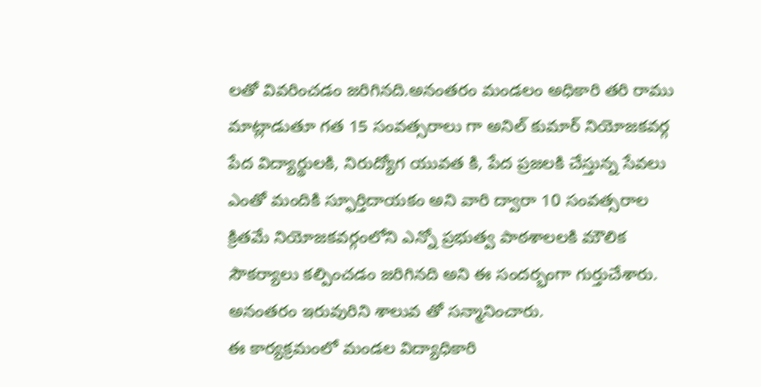లతో వివరించడం జరిగినది.అనంతరం మండలం అధికారి తరి రాము మాట్లాడుతూ గత 15 సంవత్సరాలు గా అనిల్ కుమార్ నియోజకవర్గ పేద విద్యార్థులకి, నిరుద్యోగ యువత కి, పేద ప్రజలకి చేస్తున్న సేవలు ఎంతో మందికి స్ఫూర్తిదాయకం అని వారి ద్వారా 10 సంవత్సరాల క్రితమే నియోజకవర్గంలోని ఎన్నో ప్రభుత్వ పాఠశాలలకి మౌలిక సౌకర్యాలు కల్పించడం జరిగినది అని ఈ సందర్భంగా గుర్తుచేశారు. అనంతరం ఇరువురిని శాలువ తో సన్మానించారు.
ఈ కార్యక్రమంలో మండల విద్యాధికారి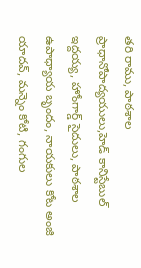తరి రాము, పాఠశాల ప్రాధానోపాద్యయులు,హెడ్ కానిస్టేబుల్ ఇద్దయ్య, హోంగార్డ్ సైదులు, పాఠశాల ఉపాధ్యాయ బృందం, నాయకులు కోట అంజి యాదవ్, మన్నెం కోటి, గంగుల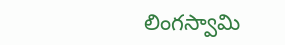లింగస్వామి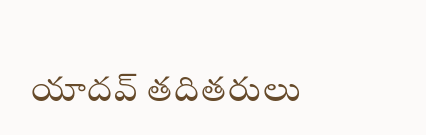యాదవ్ తదితరులు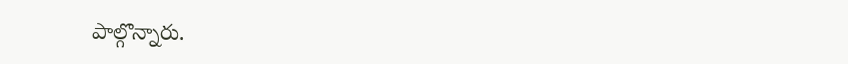పాల్గొన్నారు.